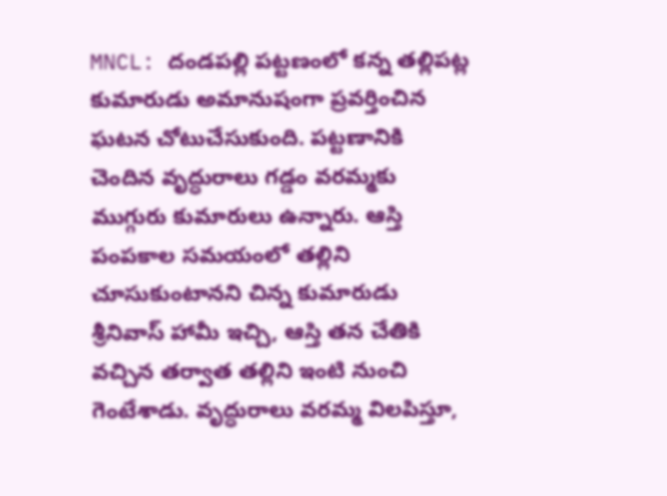MNCL: దండపల్లి పట్టణంలో కన్న తల్లిపట్ల కుమారుడు అమానుషంగా ప్రవర్తించిన ఘటన చోటుచేసుకుంది. పట్టణానికి చెందిన వృద్ధురాలు గడ్డం వరమ్మకు ముగ్గురు కుమారులు ఉన్నారు. ఆస్తి పంపకాల సమయంలో తల్లిని చూసుకుంటానని చిన్న కుమారుడు శ్రీనివాస్ హామీ ఇచ్చి, ఆస్తి తన చేతికి వచ్చిన తర్వాత తల్లిని ఇంటి నుంచి గెంటేశాడు. వృద్ధురాలు వరమ్మ విలపిస్తూ,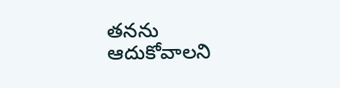తనను ఆదుకోవాలని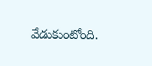వేడుకుంటోంది.